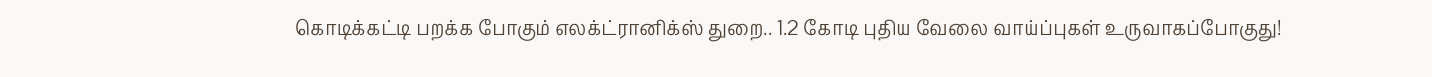கொடிக்கட்டி பறக்க போகும் எலக்ட்ரானிக்ஸ் துறை.. 1.2 கோடி புதிய வேலை வாய்ப்புகள் உருவாகப்போகுது!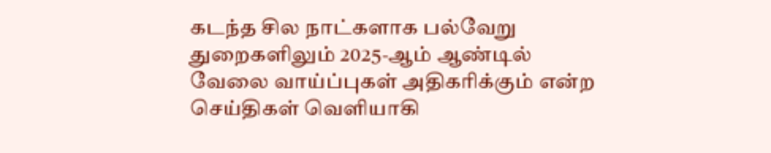கடந்த சில நாட்களாக பல்வேறு துறைகளிலும் 2025-ஆம் ஆண்டில் வேலை வாய்ப்புகள் அதிகரிக்கும் என்ற செய்திகள் வெளியாகி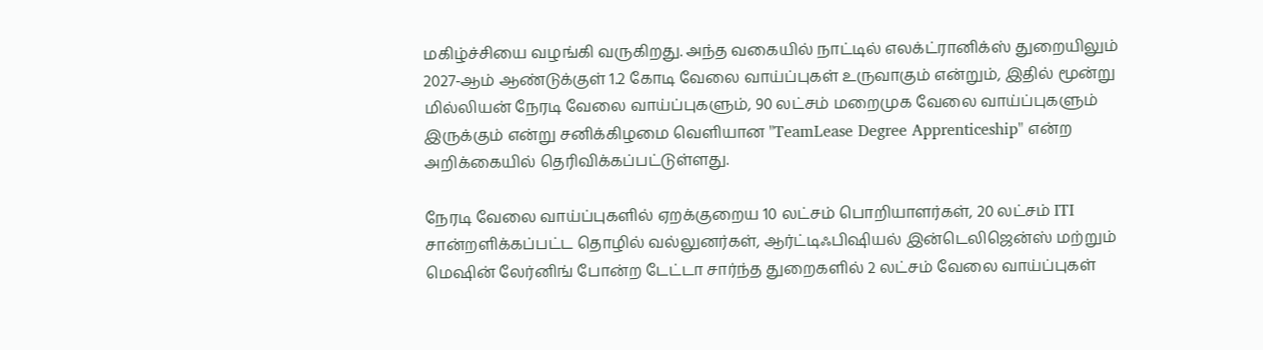மகிழ்ச்சியை வழங்கி வருகிறது. அந்த வகையில் நாட்டில் எலக்ட்ரானிக்ஸ் துறையிலும் 2027-ஆம் ஆண்டுக்குள் 1.2 கோடி வேலை வாய்ப்புகள் உருவாகும் என்றும், இதில் மூன்று மில்லியன் நேரடி வேலை வாய்ப்புகளும், 90 லட்சம் மறைமுக வேலை வாய்ப்புகளும் இருக்கும் என்று சனிக்கிழமை வெளியான "TeamLease Degree Apprenticeship" என்ற அறிக்கையில் தெரிவிக்கப்பட்டுள்ளது.

நேரடி வேலை வாய்ப்புகளில் ஏறக்குறைய 10 லட்சம் பொறியாளர்கள், 20 லட்சம் ITI சான்றளிக்கப்பட்ட தொழில் வல்லுனர்கள், ஆர்ட்டிஃபிஷியல் இன்டெலிஜென்ஸ் மற்றும் மெஷின் லேர்னிங் போன்ற டேட்டா சார்ந்த துறைகளில் 2 லட்சம் வேலை வாய்ப்புகள்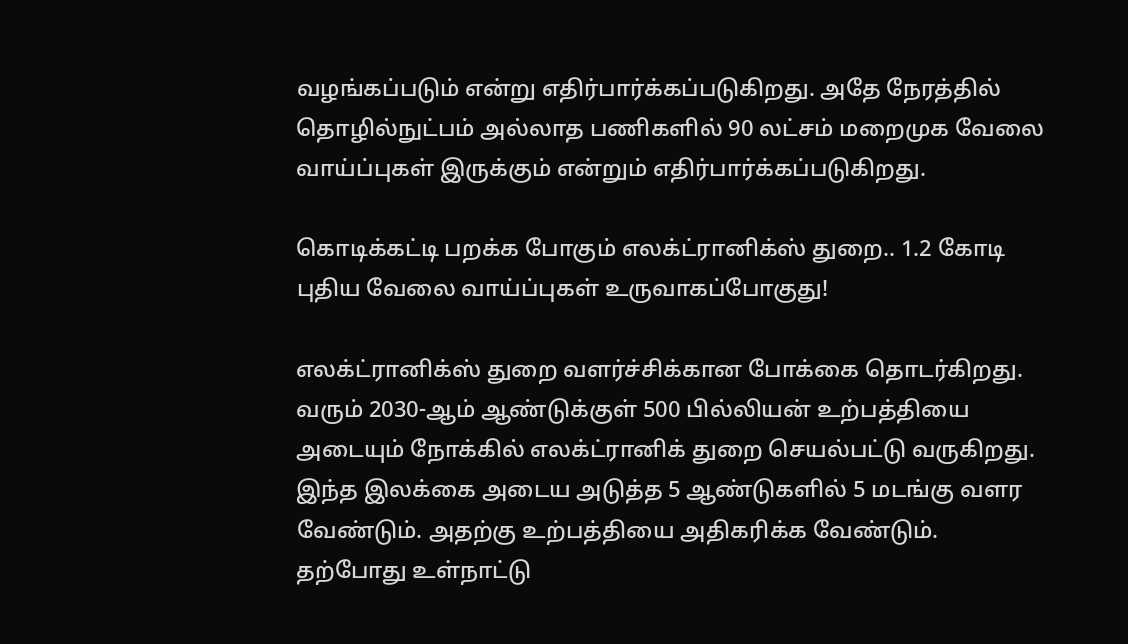வழங்கப்படும் என்று எதிர்பார்க்கப்படுகிறது. அதே நேரத்தில் தொழில்நுட்பம் அல்லாத பணிகளில் 90 லட்சம் மறைமுக வேலை வாய்ப்புகள் இருக்கும் என்றும் எதிர்பார்க்கப்படுகிறது.

கொடிக்கட்டி பறக்க போகும் எலக்ட்ரானிக்ஸ் துறை.. 1.2 கோடி புதிய வேலை வாய்ப்புகள் உருவாகப்போகுது!

எலக்ட்ரானிக்ஸ் துறை வளர்ச்சிக்கான போக்கை தொடர்கிறது. வரும் 2030-ஆம் ஆண்டுக்குள் 500 பில்லியன் உற்பத்தியை அடையும் நோக்கில் எலக்ட்ரானிக் துறை செயல்பட்டு வருகிறது. இந்த இலக்கை அடைய அடுத்த 5 ஆண்டுகளில் 5 மடங்கு வளர வேண்டும். அதற்கு உற்பத்தியை அதிகரிக்க வேண்டும். தற்போது உள்நாட்டு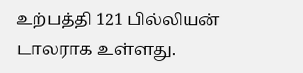உற்பத்தி 121 பில்லியன் டாலராக உள்ளது.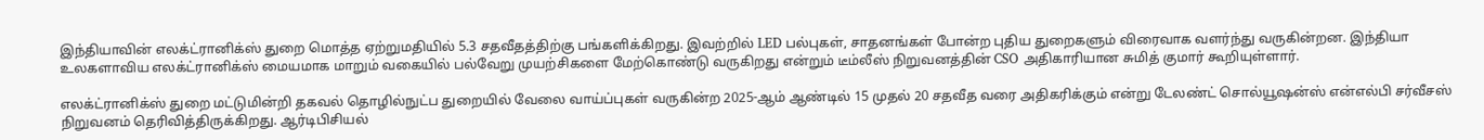இந்தியாவின் எலக்ட்ரானிக்ஸ் துறை மொத்த ஏற்றுமதியில் 5.3 சதவீதத்திற்கு பங்களிக்கிறது. இவற்றில் LED பல்புகள், சாதனங்கள் போன்ற புதிய துறைகளும் விரைவாக வளர்ந்து வருகின்றன. இந்தியா உலகளாவிய எலக்ட்ரானிக்ஸ் மையமாக மாறும் வகையில் பல்வேறு முயற்சிகளை மேற்கொண்டு வருகிறது என்றும் டீம்லீஸ் நிறுவனத்தின் CSO அதிகாரியான சுமித் குமார் கூறியுள்ளார்.

எலக்ட்ரானிக்ஸ் துறை மட்டுமின்றி தகவல் தொழில்நுட்ப துறையில் வேலை வாய்ப்புகள் வருகின்ற 2025-ஆம் ஆண்டில் 15 முதல் 20 சதவீத வரை அதிகரிக்கும் என்று டேலண்ட் சொல்யூஷன்ஸ் என்எல்பி சர்வீசஸ் நிறுவனம் தெரிவித்திருக்கிறது. ஆர்டிபிசியல்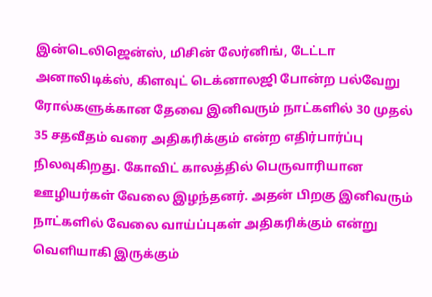இன்டெலிஜென்ஸ், மிசின் லேர்னிங், டேட்டா அனாலிடிக்ஸ், கிளவுட் டெக்னாலஜி போன்ற பல்வேறு ரோல்களுக்கான தேவை இனிவரும் நாட்களில் 30 முதல் 35 சதவீதம் வரை அதிகரிக்கும் என்ற எதிர்பார்ப்பு நிலவுகிறது. கோவிட் காலத்தில் பெருவாரியான ஊழியர்கள் வேலை இழந்தனர். அதன் பிறகு இனிவரும் நாட்களில் வேலை வாய்ப்புகள் அதிகரிக்கும் என்று வெளியாகி இருக்கும்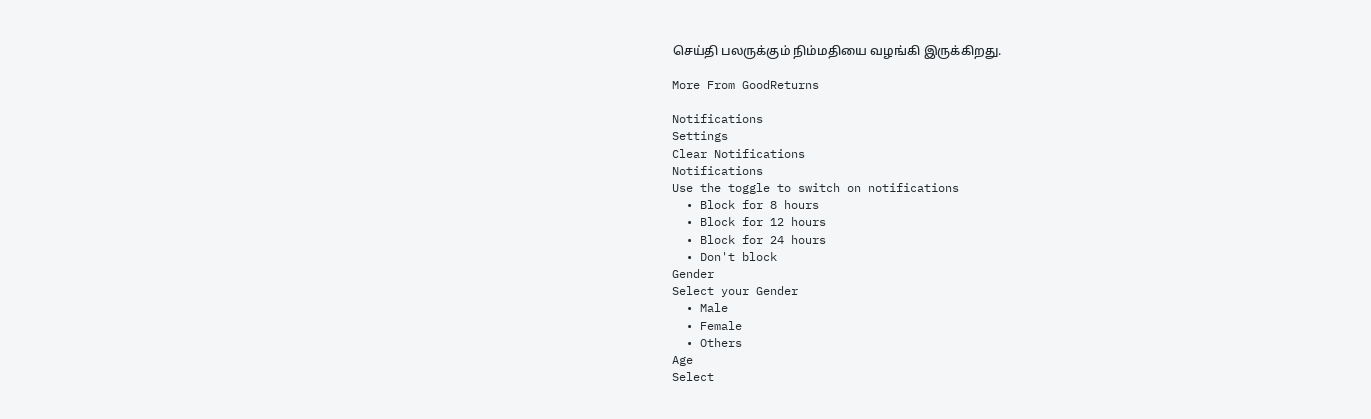செய்தி பலருக்கும் நிம்மதியை வழங்கி இருக்கிறது.

More From GoodReturns

Notifications
Settings
Clear Notifications
Notifications
Use the toggle to switch on notifications
  • Block for 8 hours
  • Block for 12 hours
  • Block for 24 hours
  • Don't block
Gender
Select your Gender
  • Male
  • Female
  • Others
Age
Select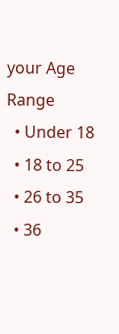your Age Range
  • Under 18
  • 18 to 25
  • 26 to 35
  • 36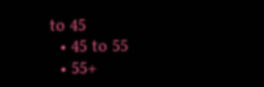to 45
  • 45 to 55
  • 55+